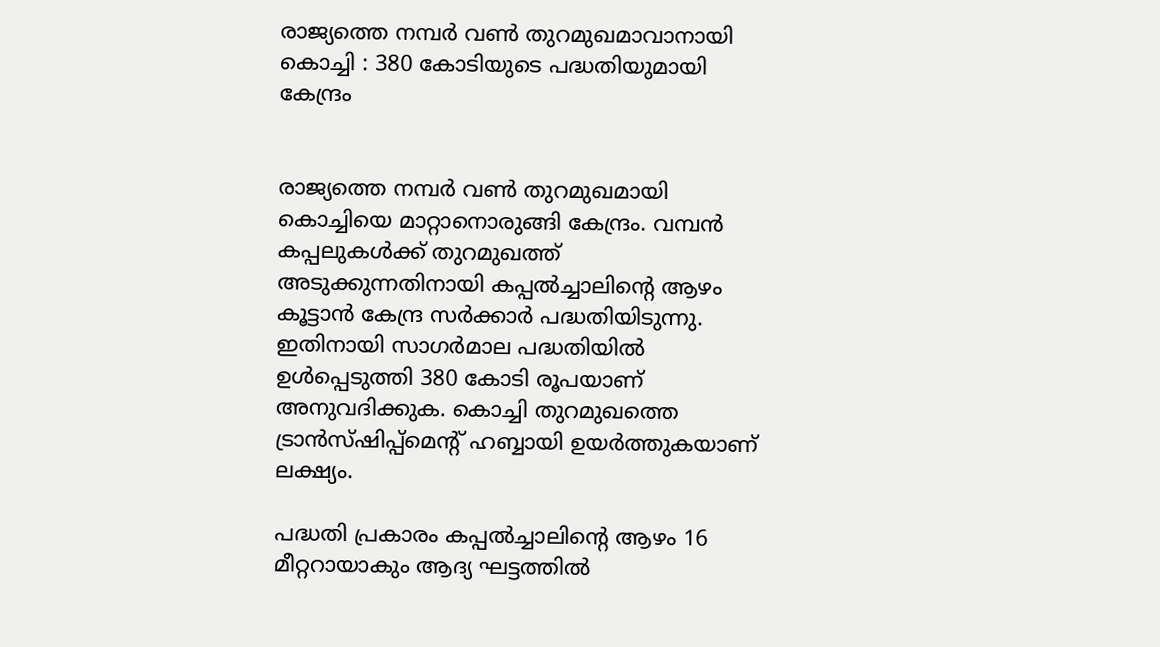രാജ്യത്തെ നമ്പര്‍ വണ്‍ തുറമുഖമാവാനായി കൊച്ചി : 380 കോടിയുടെ പദ്ധതിയുമായി കേന്ദ്രം


രാജ്യത്തെ നമ്പര്‍ വണ്‍ തുറമുഖമായി കൊച്ചിയെ മാറ്റാനൊരുങ്ങി കേന്ദ്രം. വമ്പന്‍ കപ്പലുകള്‍ക്ക് തുറമുഖത്ത് അടുക്കുന്നതിനായി കപ്പല്‍ച്ചാലിന്റെ ആഴം കൂട്ടാന്‍ കേന്ദ്ര സര്‍ക്കാര്‍ പദ്ധതിയിടുന്നു. ഇതിനായി സാഗര്‍മാല പദ്ധതിയില്‍ ഉള്‍പ്പെടുത്തി 380 കോടി രൂപയാണ് അനുവദിക്കുക. കൊച്ചി തുറമുഖത്തെ ട്രാന്‍സ്ഷിപ്പ്മെന്റ് ഹബ്ബായി ഉയര്‍ത്തുകയാണ് ലക്ഷ്യം.

പദ്ധതി പ്രകാരം കപ്പല്‍ച്ചാലിന്റെ ആഴം 16 മീറ്ററായാകും ആദ്യ ഘട്ടത്തില്‍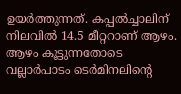ഉയര്‍ത്തുന്നത്. കപ്പല്‍ച്ചാലിന് നിലവില്‍ 14.5 മീറ്ററാണ് ആഴം. ആഴം കൂട്ടുന്നതോടെ വല്ലാര്‍പാടം ടെര്‍മിനലിന്റെ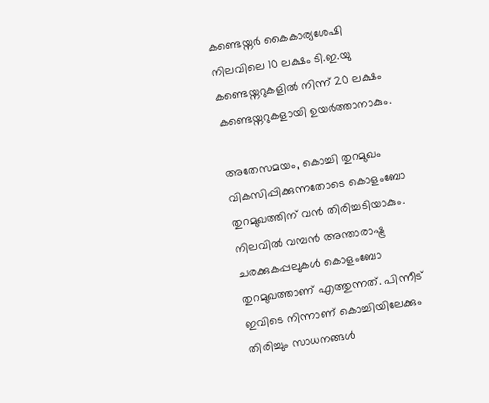കണ്ടെയ്നര്‍ കൈകാര്യശേഷി നിലവിലെ 10 ലക്ഷം ടി.ഇ.യു കണ്ടെയ്നറുകളില്‍ നിന്ന് 20 ലക്ഷം കണ്ടെയ്നറുകളായി ഉയര്‍ത്താനാകും.

അതേസമയം, കൊച്ചി തുറമുഖം വികസിപ്പിക്കുന്നതോടെ കൊളംബോ തുറമുഖത്തിന് വന്‍ തിരിച്ചടിയാകും. നിലവില്‍ വമ്പന്‍ അന്താരാഷ്ട്ര ചരക്കുകപ്പലുകള്‍ കൊളംബോ തുറമുഖത്താണ് എത്തുന്നത്. പിന്നീട് ഇവിടെ നിന്നാണ് കൊച്ചിയിലേക്കും തിരിച്ചും സാധനങ്ങള്‍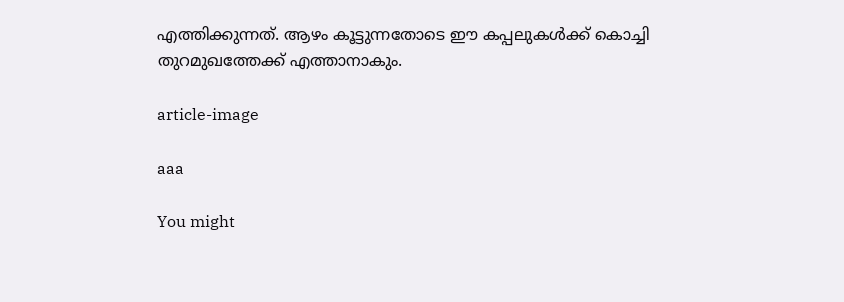എത്തിക്കുന്നത്. ആഴം കൂട്ടുന്നതോടെ ഈ കപ്പലുകള്‍ക്ക് കൊച്ചി തുറമുഖത്തേക്ക് എത്താനാകും.

article-image

aaa

You might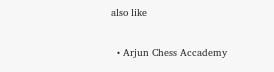also like

  • Arjun Chess Accademy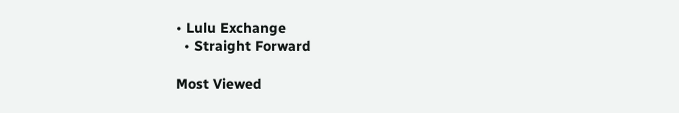• Lulu Exchange
  • Straight Forward

Most Viewed